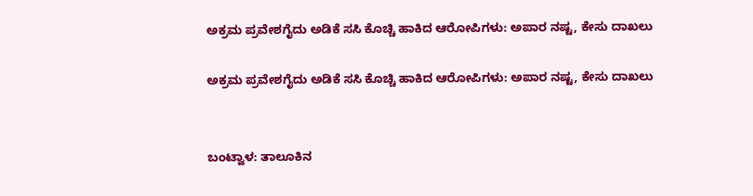ಅಕ್ರಮ ಪ್ರವೇಶಗೈದು ಅಡಿಕೆ ಸಸಿ ಕೊಚ್ಚಿ ಹಾಕಿದ ಆರೋಪಿಗಳು: ಅಪಾರ ನಷ್ಟ, ಕೇಸು ದಾಖಲು

ಅಕ್ರಮ ಪ್ರವೇಶಗೈದು ಅಡಿಕೆ ಸಸಿ ಕೊಚ್ಚಿ ಹಾಕಿದ ಆರೋಪಿಗಳು: ಅಪಾರ ನಷ್ಟ, ಕೇಸು ದಾಖಲು


ಬಂಟ್ವಾಳ: ತಾಲೂಕಿನ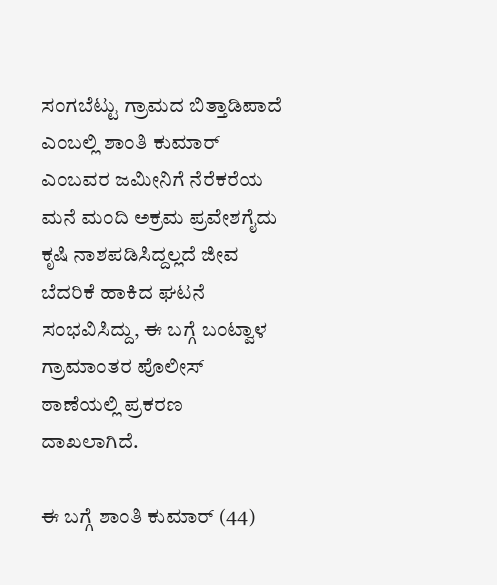ಸಂಗಬೆಟ್ಟು ಗ್ರಾಮದ ಬಿತ್ತಾಡಿಪಾದೆ ಎಂಬಲ್ಲಿ ಶಾಂತಿ ಕುಮಾರ್ ಎಂಬವರ ಜಮೀನಿಗೆ ನೆರೆಕರೆಯ ಮನೆ ಮಂದಿ ಅಕ್ರಮ ಪ್ರವೇಶಗೈದು ಕೃಷಿ ನಾಶಪಡಿಸಿದ್ದಲ್ಲದೆ ಜೀವ ಬೆದರಿಕೆ ಹಾಕಿದ ಘಟನೆ ಸಂಭವಿಸಿದ್ದು, ಈ ಬಗ್ಗೆ ಬಂಟ್ವಾಳ ಗ್ರಾಮಾಂತರ ಪೊಲೀಸ್ ಠಾಣೆಯಲ್ಲಿ ಪ್ರಕರಣ ದಾಖಲಾಗಿದೆ.

ಈ ಬಗ್ಗೆ ಶಾಂತಿ ಕುಮಾರ್ (44)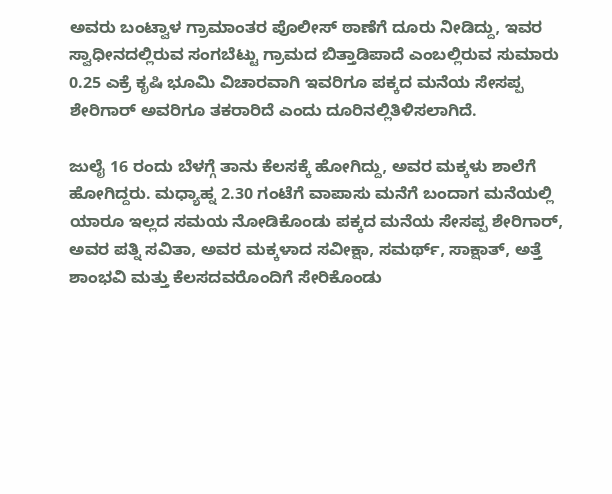ಅವರು ಬಂಟ್ವಾಳ ಗ್ರಾಮಾಂತರ ಪೊಲೀಸ್ ಠಾಣೆಗೆ ದೂರು ನೀಡಿದ್ದು, ಇವರ ಸ್ವಾಧೀನದಲ್ಲಿರುವ ಸಂಗಬೆಟ್ಟು ಗ್ರಾಮದ ಬಿತ್ತಾಡಿಪಾದೆ ಎಂಬಲ್ಲಿರುವ ಸುಮಾರು 0.25 ಎಕ್ರೆ ಕೃಷಿ ಭೂಮಿ ವಿಚಾರವಾಗಿ ಇವರಿಗೂ ಪಕ್ಕದ ಮನೆಯ ಸೇಸಪ್ಪ ಶೇರಿಗಾರ್ ಅವರಿಗೂ ತಕರಾರಿದೆ ಎಂದು ದೂರಿನಲ್ಲಿತಿಳಿಸಲಾಗಿದೆ.

ಜುಲೈ 16 ರಂದು ಬೆಳಗ್ಗೆ ತಾನು ಕೆಲಸಕ್ಕೆ ಹೋಗಿದ್ದು, ಅವರ ಮಕ್ಕಳು ಶಾಲೆಗೆ ಹೋಗಿದ್ದರು. ಮಧ್ಯಾಹ್ನ 2.30 ಗಂಟೆಗೆ ವಾಪಾಸು ಮನೆಗೆ ಬಂದಾಗ ಮನೆಯಲ್ಲಿ ಯಾರೂ ಇಲ್ಲದ ಸಮಯ ನೋಡಿಕೊಂಡು ಪಕ್ಕದ ಮನೆಯ ಸೇಸಪ್ಪ ಶೇರಿಗಾರ್, ಅವರ ಪತ್ನಿ ಸವಿತಾ, ಅವರ ಮಕ್ಕಳಾದ ಸವೀಕ್ಷಾ, ಸಮರ್ಥ್, ಸಾಕ್ಷಾತ್, ಅತ್ತೆ ಶಾಂಭವಿ ಮತ್ತು ಕೆಲಸದವರೊಂದಿಗೆ ಸೇರಿಕೊಂಡು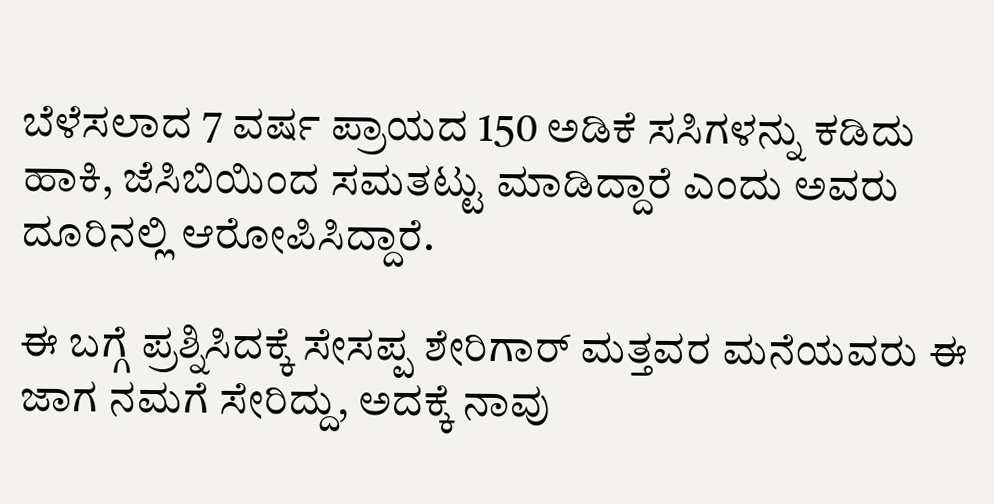ಬೆಳೆಸಲಾದ 7 ವರ್ಷ ಪ್ರಾಯದ 150 ಅಡಿಕೆ ಸಸಿಗಳನ್ನು ಕಡಿದು ಹಾಕಿ, ಜೆಸಿಬಿಯಿಂದ ಸಮತಟ್ಟು ಮಾಡಿದ್ದಾರೆ ಎಂದು ಅವರು ದೂರಿನಲ್ಲಿ ಆರೋಪಿಸಿದ್ದಾರೆ.

ಈ ಬಗ್ಗೆ ಪ್ರಶ್ನಿಸಿದಕ್ಕೆ ಸೇಸಪ್ಪ ಶೇರಿಗಾರ್ ಮತ್ತವರ ಮನೆಯವರು ಈ ಜಾಗ ನಮಗೆ ಸೇರಿದ್ದು, ಅದಕ್ಕೆ ನಾವು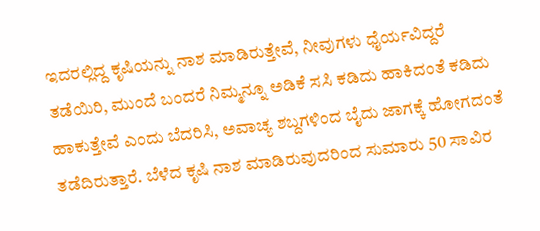ಇದರಲ್ಲಿದ್ದ ಕೃಷಿಯನ್ನು ನಾಶ ಮಾಡಿರುತ್ತೇವೆ, ನೀವುಗಳು ಧೈರ್ಯವಿದ್ದರೆ ತಡೆಯಿರಿ, ಮುಂದೆ ಬಂದರೆ ನಿಮ್ಮನ್ನೂ ಅಡಿಕೆ ಸಸಿ ಕಡಿದು ಹಾಕಿದಂತೆ ಕಡಿದು ಹಾಕುತ್ತೇವೆ ಎಂದು ಬೆದರಿಸಿ, ಅವಾಚ್ಯ ಶಬ್ದಗಳಿಂದ ಬೈದು ಜಾಗಕ್ಕೆ ಹೋಗದಂತೆ ತಡೆದಿರುತ್ತಾರೆ. ಬೆಳೆದ ಕೃಷಿ ನಾಶ ಮಾಡಿರುವುದರಿಂದ ಸುಮಾರು 50 ಸಾವಿರ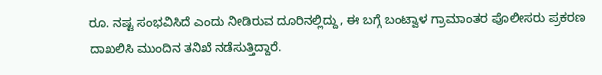ರೂ. ನಷ್ಟ ಸಂಭವಿಸಿದೆ ಎಂದು ನೀಡಿರುವ ದೂರಿನಲ್ಲಿದ್ದು, ಈ ಬಗ್ಗೆ ಬಂಟ್ವಾಳ ಗ್ರಾಮಾಂತರ ಪೊಲೀಸರು ಪ್ರಕರಣ ದಾಖಲಿಸಿ ಮುಂದಿನ ತನಿಖೆ ನಡೆಸುತ್ತಿದ್ದಾರೆ.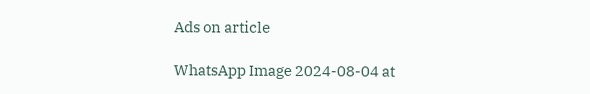Ads on article

WhatsApp Image 2024-08-04 at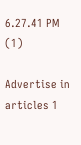6.27.41 PM (1)

Advertise in articles 1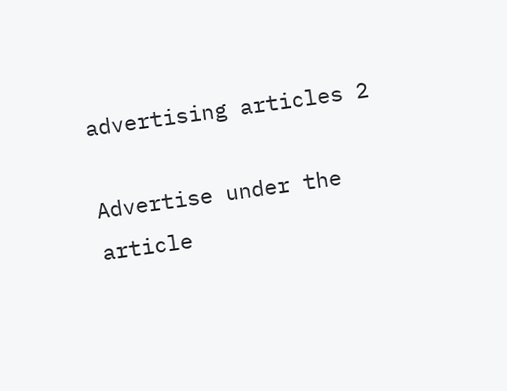advertising articles 2

Advertise under the article